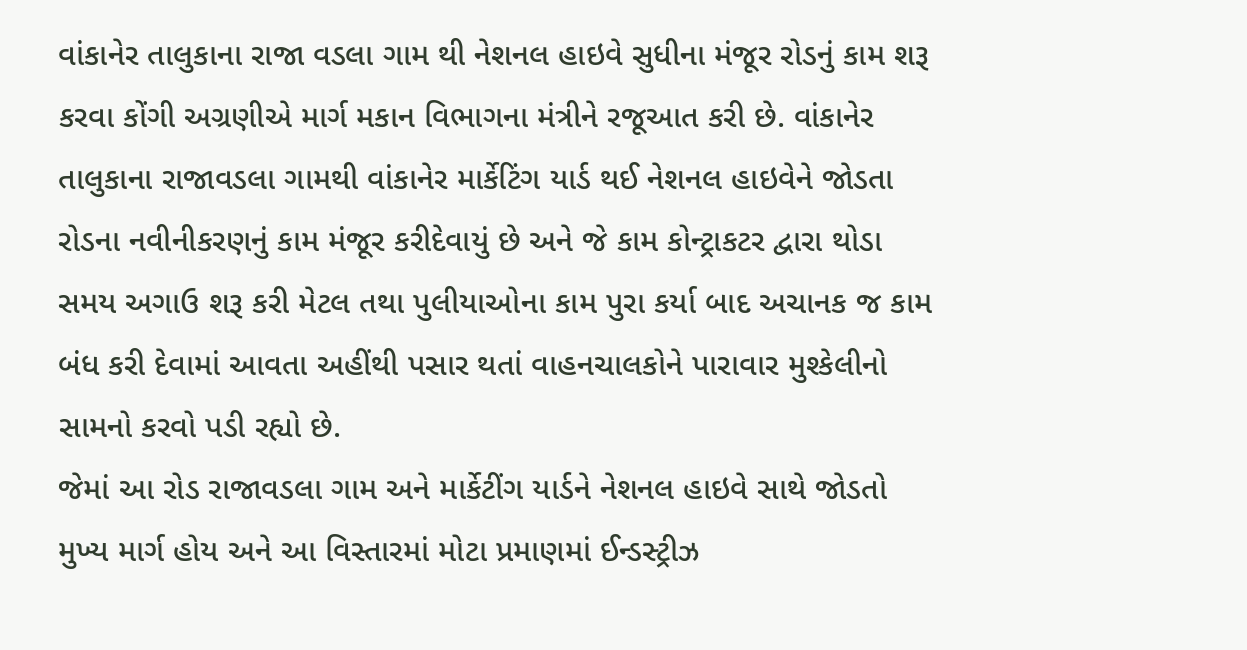વાંકાનેર તાલુકાના રાજા વડલા ગામ થી નેશનલ હાઇવે સુધીના મંજૂર રોડનું કામ શરૂ કરવા કોંગી અગ્રણીએ માર્ગ મકાન વિભાગના મંત્રીને રજૂઆત કરી છે. વાંકાનેર તાલુકાના રાજાવડલા ગામથી વાંકાનેર માર્કેટિંગ યાર્ડ થઈ નેશનલ હાઇવેને જોડતા રોડના નવીનીકરણનું કામ મંજૂર કરીદેવાયું છે અને જે કામ કોન્ટ્રાકટર દ્વારા થોડા સમય અગાઉ શરૂ કરી મેટલ તથા પુલીયાઓના કામ પુરા કર્યા બાદ અચાનક જ કામ બંધ કરી દેવામાં આવતા અહીંથી પસાર થતાં વાહનચાલકોને પારાવાર મુશ્કેલીનો સામનો કરવો પડી રહ્યો છે.
જેમાં આ રોડ રાજાવડલા ગામ અને માર્કેટીંગ યાર્ડને નેશનલ હાઇવે સાથે જોડતો મુખ્ય માર્ગ હોય અને આ વિસ્તારમાં મોટા પ્રમાણમાં ઈન્ડસ્ટ્રીઝ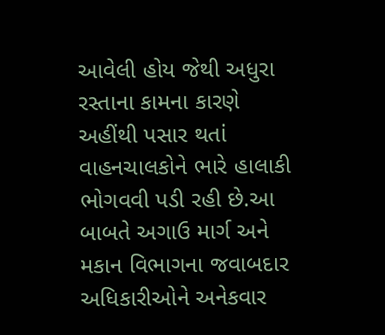આવેલી હોય જેથી અધુરા રસ્તાના કામના કારણે અહીંથી પસાર થતાં વાહનચાલકોને ભારે હાલાકી ભોગવવી પડી રહી છે.આ બાબતે અગાઉ માર્ગ અને મકાન વિભાગના જવાબદાર અધિકારીઓને અનેકવાર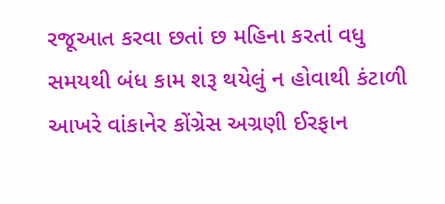રજૂઆત કરવા છતાં છ મહિના કરતાં વધુ સમયથી બંધ કામ શરૂ થયેલું ન હોવાથી કંટાળી આખરે વાંકાનેર કોંગ્રેસ અગ્રણી ઈરફાન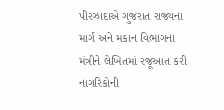પીરઝાદાએ ગુજરાત રાજ્યના માર્ગ અને મકાન વિભાગના મંત્રીને લેખિતમાં રજૂઆત કરી નાગરિકોની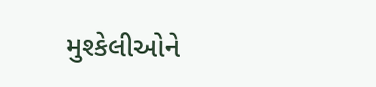મુશ્કેલીઓને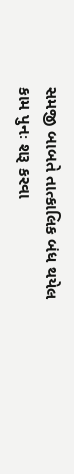સમજી બાબતે તાત્કાલિક બંધ થયેલ કામ પુનઃ શરૂ કરવા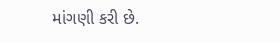માંગણી કરી છે.